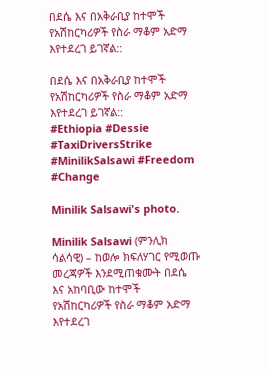በደሴ እና በአቅራቢያ ከተሞች የአሽከርካሪዎች የስራ ማቆም አድማ እየተደረገ ይገኛል::

በደሴ እና በአቅራቢያ ከተሞች የአሽከርካሪዎች የስራ ማቆም አድማ እየተደረገ ይገኛል::
#Ethiopia #Dessie #TaxiDriversStrike #MinilikSalsawi #Freedom #Change

Minilik Salsawi's photo.

Minilik Salsawi (ምንሊክ ሳልሳዊ) – ከወሎ ክፍለሃገር የሚወጡ መረጃዎች እንደሚጠቁሙት በደሴ እና አከባቢው ከተሞች የአሽከርካሪዎች የስራ ማቆም አድማ እየተደረገ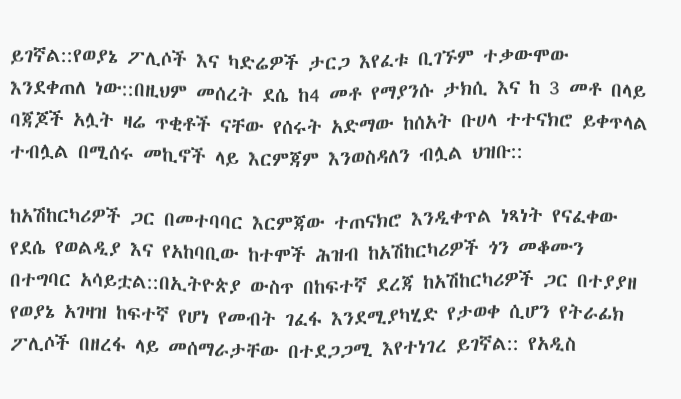ይገኛል::የወያኔ ፖሊሶች እና ካድሬዎች ታርጋ እየፈቱ ቢገኙም ተቃውሞው እንደቀጠለ ነው::በዚህም መሰረት ደሴ ከ4 መቶ የማያንሱ ታክሲ እና ከ 3 መቶ በላይ ባጃጆች አሏት ዛሬ ጥቂቶች ናቸው የሰሩት አድማው ከሰአት ቡሀላ ተተናክሮ ይቀጥላል ተብሏል በሚሰሩ መኪኖች ላይ እርምጃም እንወስዳለን ብሏል ህዝቡ::

ከአሽከርካሪዎች ጋር በመተባባር እርምጃው ተጠናክሮ እንዲቀጥል ነጻነት የናፈቀው የደሴ የወልዲያ እና የአከባቢው ከተሞች ሕዝብ ከአሽከርካሪዎች ጎን መቆሙን በተግባር አሳይቷል::በኢትዮጵያ ውስጥ በከፍተኛ ደረጃ ከአሽከርካሪዎች ጋር በተያያዘ የወያኔ አገዛዝ ከፍተኛ የሆነ የመብት ገፈፋ እንደሚያካሂድ የታወቀ ሲሆን የትራፊክ ፖሊሶች በዘረፋ ላይ መሰማራታቸው በተደጋጋሚ እየተነገረ ይገኛል:: የአዲስ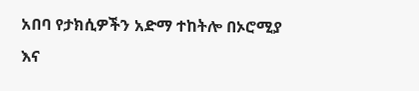አበባ የታክሲዎችን አድማ ተከትሎ በኦሮሚያ እና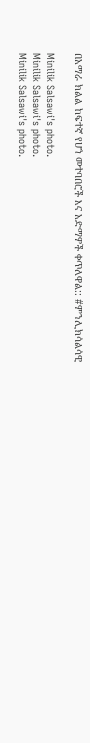በአማራ ክልል ከፍተኛ የሆነ መተባበሮች እና አድማዎች ቀጥለዋል:: #ምንሊክሳልሳዊ

Minilik Salsawi's photo.
Minilik Salsawi's photo.
Minilik Salsawi's photo.